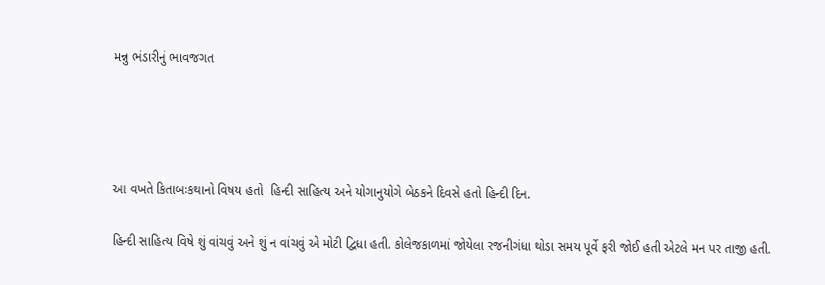મન્નુ ભંડારીનું ભાવજગત




આ વખતે કિતાબઃકથાનો વિષય હતો  હિન્દી સાહિત્ય અને યોગાનુયોગે બેઠકને દિવસે હતો હિન્દી દિન.

હિન્દી સાહિત્ય વિષે શું વાંચવું અને શું ન વાંચવું એ મોટી દ્વિધા હતી. કોલેજકાળમાં જોયેલા રજનીગંધા થોડા સમય પૂર્વે ફરી જોઈ હતી એટલે મન પર તાજી હતી.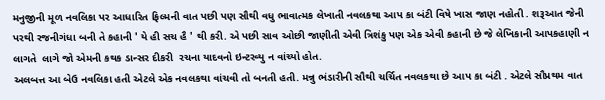મનુજીની મૂળ નવલિકા પર આધારિત ફિલ્મની વાત પછી પણ સૌથી વધુ ભાવાત્મક લેખાતી નવલકથા આપ કા બંટી વિષે ખાસ જાણ નહોતી . શરૂઆત જેની પરથી રજનીગંધા બની તે કહાની ' યે હી સચ હૈ ' થી કરી. એ પછી સાવ ઓછી જાણીતી એવી ત્રિશંકુ પણ એક એવી કહાની છે જે લેખિકાની આપકહાણી ન લાગતે  લાગે જો એમની કથક ડાન્સર દીકરી  રચના યાદવનો ઇન્ટરવ્યુ ન વાંચ્યો હોત.
અલબત્ત આ બેઉ નવલિકા હતી એટલે એક નવલકથા વાંચવી તો બનતી હતી. મન્નુ ભંડારીની સૌથી ચર્ચિત નવલકથા છે આપ કા બંટી . એટલે સૌપ્રથમ વાત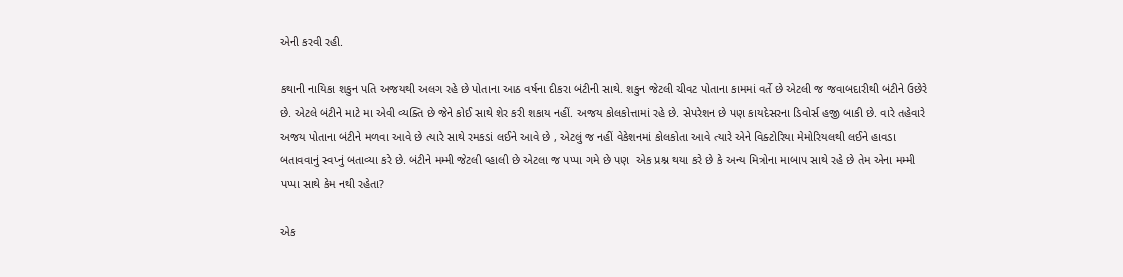એની કરવી રહી.

કથાની નાયિકા શકુન પતિ અજયથી અલગ રહે છે પોતાના આઠ વર્ષના દીકરા બંટીની સાથે. શકુન જેટલી ચીવટ પોતાના કામમાં વર્તે છે એટલી જ જવાબદારીથી બંટીને ઉછેરે છે. એટલે બંટીને માટે મા એવી વ્યક્તિ છે જેને કોઈ સાથે શેર કરી શકાય નહીં. અજય કોલકોત્તામાં રહે છે. સેપરેશન છે પણ કાયદેસરના ડિવોર્સ હજી બાકી છે. વારે તહેવારે અજય પોતાના બંટીને મળવા આવે છે ત્યારે સાથે રમકડાં લઈને આવે છે , એટલું જ નહીં વેકેશનમાં કોલકોતા આવે ત્યારે એને વિક્ટોરિયા મેમોરિયલથી લઈને હાવડા બતાવવાનું સ્વપ્નું બતાવ્યા કરે છે. બંટીને મમ્મી જેટલી વ્હાલી છે એટલા જ પપ્પા ગમે છે પણ  એક પ્રશ્ન થયા કરે છે કે અન્ય મિત્રોના માબાપ સાથે રહે છે તેમ એના મમ્મી પપ્પા સાથે કેમ નથી રહેતા?

એક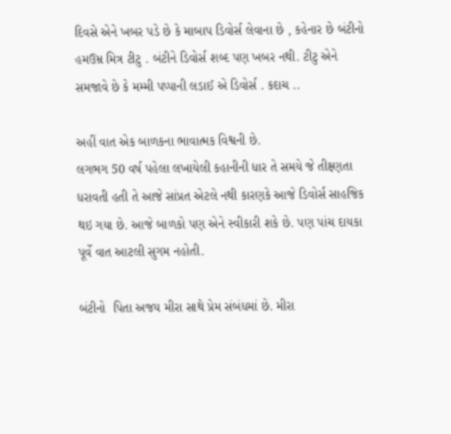દિવસે એને ખબર પડે છે કે માબાપ ડિવોર્સ લેવાના છે , કહેનાર છે બંટીનો હમઉમ્ર મિત્ર ટીટુ . બંટીને ડિવોર્સ શબ્દ પણ ખબર નથી. ટીટુ એને સમજાવે છે કે મમ્મી પપ્પાની લડાઈ એ ડિવોર્સ . કદાચ ..

અહીં વાત એક બાળકના ભાવાત્મક વિશ્વની છે.
લગભગ 50 વર્ષ પહેલા લખાયેલી કહાનીની ધાર તે સમયે જે તીક્ષ્ણતા ધરાવતી હતી તે આજે સાંપ્રત એટલે નથી કારણકે આજે ડિવોર્સ સાહજિક થઇ ગયા છે. આજે બાળકો પણ એને સ્વીકારી શકે છે. પણ પાંચ દાયકા પૂર્વે વાત આટલી સુગમ નહોતી.

બંટીનો  પિતા અજય મીરા સાથે પ્રેમ સંબંધમાં છે. મીરા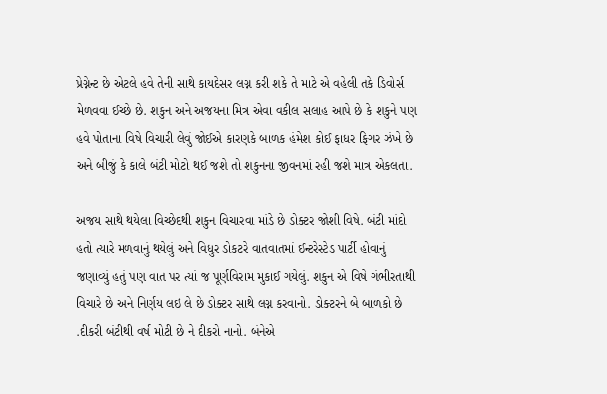પ્રેગ્નેન્ટ છે એટલે હવે તેની સાથે કાયદેસર લગ્ન કરી શકે તે માટે એ વહેલી તકે ડિવોર્સ મેળવવા ઈચ્છે છે. શકુન અને અજયના મિત્ર એવા વકીલ સલાહ આપે છે કે શકુને પણ હવે પોતાના વિષે વિચારી લેવું જોઈએ કારણકે બાળક હંમેશ કોઈ ફાધર ફિગર ઝંખે છે અને બીજું કે કાલે બંટી મોટો થઈ જશે તો શકુનના જીવનમાં રહી જશે માત્ર એકલતા.

અજય સાથે થયેલા વિચ્છેદથી શકુન વિચારવા માંડે છે ડોક્ટર જોશી વિષે. બંટી માંદો હતો ત્યારે મળવાનું થયેલું અને વિધુર ડોકટરે વાતવાતમાં ઈન્ટરેસ્ટેડ પાર્ટી હોવાનું જણાવ્યું હતું પણ વાત પર ત્યાં જ પૂર્ણવિરામ મુકાઈ ગયેલું. શકુન એ વિષે ગંભીરતાથી વિચારે છે અને નિર્ણય લઇ લે છે ડોક્ટર સાથે લગ્ન કરવાનો. ડોક્ટરને બે બાળકો છે .દીકરી બંટીથી વર્ષ મોટી છે ને દીકરો નાનો. બંનેએ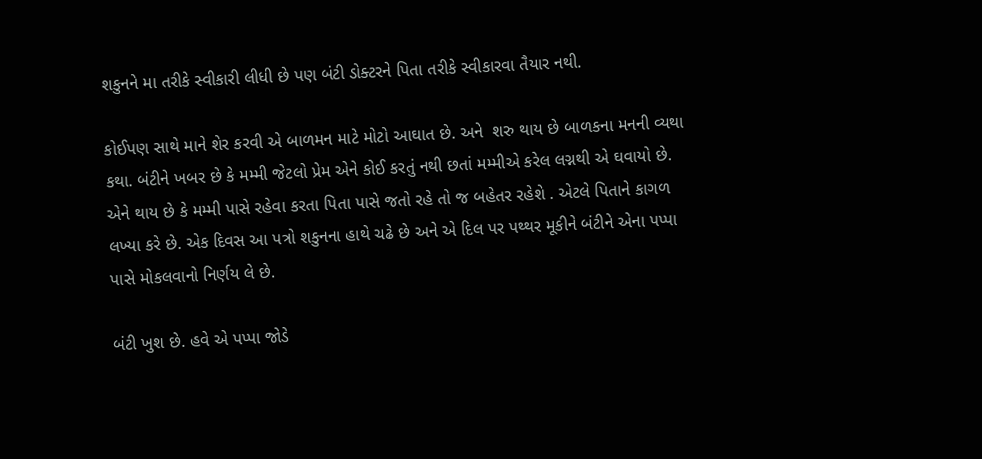શકુનને મા તરીકે સ્વીકારી લીધી છે પણ બંટી ડોક્ટરને પિતા તરીકે સ્વીકારવા તૈયાર નથી.

કોઈપણ સાથે માને શેર કરવી એ બાળમન માટે મોટો આઘાત છે. અને  શરુ થાય છે બાળકના મનની વ્યથા કથા. બંટીને ખબર છે કે મમ્મી જેટલો પ્રેમ એને કોઈ કરતું નથી છતાં મમ્મીએ કરેલ લગ્નથી એ ઘવાયો છે. એને થાય છે કે મમ્મી પાસે રહેવા કરતા પિતા પાસે જતો રહે તો જ બહેતર રહેશે . એટલે પિતાને કાગળ લખ્યા કરે છે. એક દિવસ આ પત્રો શકુનના હાથે ચઢે છે અને એ દિલ પર પથ્થર મૂકીને બંટીને એના પપ્પા પાસે મોકલવાનો નિર્ણય લે છે.

બંટી ખુશ છે. હવે એ પપ્પા જોડે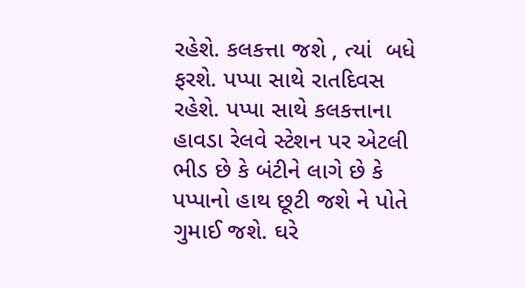રહેશે. કલકત્તા જશે , ત્યાં  બધે ફરશે. પપ્પા સાથે રાતદિવસ રહેશે. પપ્પા સાથે કલકત્તાના હાવડા રેલવે સ્ટેશન પર એટલી ભીડ છે કે બંટીને લાગે છે કે પપ્પાનો હાથ છૂટી જશે ને પોતે ગુમાઈ જશે. ઘરે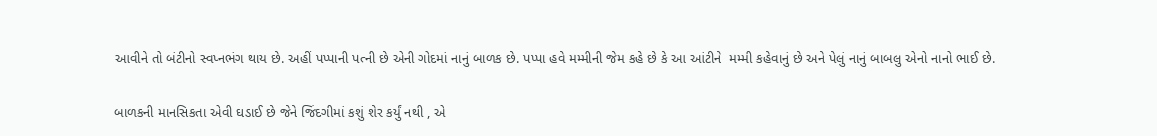આવીને તો બંટીનો સ્વપ્નભંગ થાય છે. અહીં પપ્પાની પત્ની છે એની ગોદમાં નાનું બાળક છે. પપ્પા હવે મમ્મીની જેમ કહે છે કે આ આંટીને  મમ્મી કહેવાનું છે અને પેલું નાનું બાબલુ એનો નાનો ભાઈ છે.

બાળકની માનસિકતા એવી ઘડાઈ છે જેને જિંદગીમાં કશું શેર કર્યું નથી , એ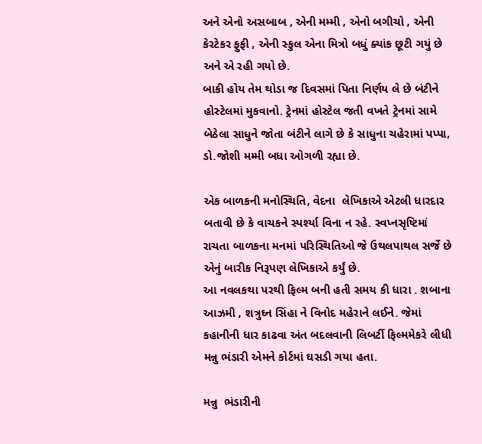અને એનો અસબાબ , એની મમ્મી , એનો બગીચો , એની કેરટેકર ફુફી , એની સ્કુલ એના મિત્રો બધું ક્યાંક છૂટી ગયું છે અને એ રહી ગયો છે.
બાકી હોય તેમ થોડા જ દિવસમાં પિતા નિર્ણય લે છે બંટીને હોસ્ટેલમાં મુકવાનો. ટ્રેનમાં હોસ્ટેલ જતી વખતે ટ્રેનમાં સામે બેઠેલા સાધુને જોતા બંટીને લાગે છે કે સાધુના ચહેરામાં પપ્પા, ડો.જોશી મમ્મી બધા ઓગળી રહ્યા છે.

એક બાળકની મનોસ્થિતિ, વેદના  લેખિકાએ એટલી ધારદાર બતાવી છે કે વાચકને સ્પર્શ્યા વિના ન રહે. સ્વપ્નસૃષ્ટિમાં રાચતા બાળકના મનમાં પરિસ્થિતિઓ જે ઉથલપાથલ સર્જે છે એનું બારીક નિરૂપણ લેખિકાએ કર્યું છે.
આ નવલકથા પરથી ફિલ્મ બની હતી સમય કી ધારા . શબાના આઝમી , શત્રુઘ્ન સિંહા ને વિનોદ મહેરાને લઈને. જેમાં કહાનીની ધાર કાઢવા અંત બદલવાની લિબર્ટી ફિલ્મમેકરે લીધી મન્નુ ભંડારી એમને કોર્ટમાં ઘસડી ગયા હતા.

મન્નુ  ભંડારીની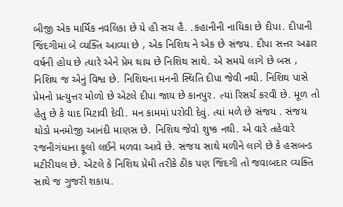બીજી એક માર્મિક નવલિકા છે યે હી સચ હૈ. .કહાનીની નાયિકા છે દીપા. દીપાની જિંદગીમાં બે વ્યક્તિ આવ્યા છે , એક નિશિથ ને એક છે સંજય. દીપા સત્તર અઢાર વર્ષની હોય છે ત્યારે એને પ્રેમ થાય છે નિશિથ સાથે. એ સમયે લાગે છે બસ , નિશિથ જ એનું વિશ્વ છે. નિશિથના મનની સ્થિતિ દીપા જેવી નથી. નિશિથ પાસે પ્રેમનો પ્રત્યુત્તર મોળો છે એટલે દીપા જાય છે કાનપુર. ત્યાં રિસર્ચ કરવી છે. મૂળ તો હેતુ છે કે યાદ મિટાવી દેવી. મન કામમાં પરોવી દેવું. ત્યાં મળે છે સંજય . સંજય થોડો મનમોજી આનંદી માણસ છે. નિશિથ જેવો શુષ્ક નથી. એ વારે તહેવારે રજનીગંધાના ફૂલો લઈને મળવા આવે છે. સંજય સાથે મળીને લાગે છે કે હસબન્ડ મટીરીયલ છે. એટલે કે નિશિથ પ્રેમી તરીકે ઠીક પણ જિંદગી તો જવાબદાર વ્યક્તિ સાથે જ ગુજરી શકાય.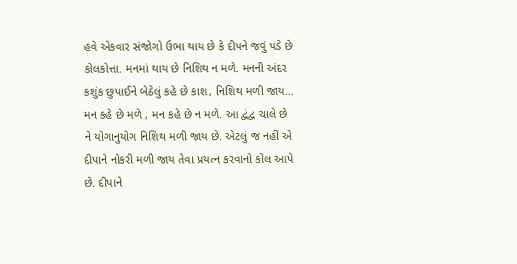હવે એકવાર સંજોગો ઉભા થાય છે કે દીપને જવું પડે છે કોલકોત્તા. મનમાં થાય છે નિશિથ ન મળે. મનની અંદર કશુંક છુપાઈને બેઠેલું કહે છે કાશ, નિશિથ મળી જાય... મન કહે છે મળે , મન કહે છે ન મળે. આ દ્વંદ્વ ચાલે છે ને યોગાનુયોગ નિશિથ મળી જાય છે. એટલું જ નહીં એ દીપાને નોકરી મળી જાય તેવા પ્રયત્ન કરવાનો કોલ આપે છે. દીપાને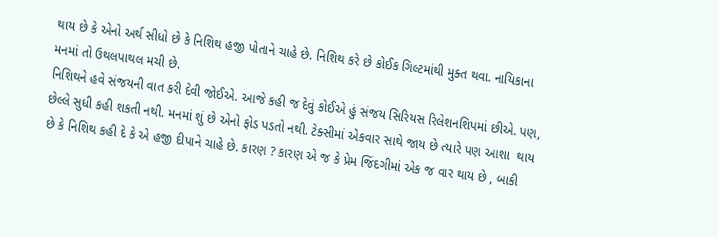થાય છે કે એનો અર્થ સીધો છે કે નિશિથ હજી પોતાને ચાહે છે. નિશિથ કરે છે કોઈક ગિલ્ટમાંથી મુક્ત થવા. નાયિકાના મનમાં તો ઉથલપાથલ મચી છે.
નિશિથને હવે સંજયની વાત કરી દેવી જોઈએ. આજે કહી જ દેવું કોઈએ હું સંજય સિરિયસ રિલેશનશિપમાં છીએ. પણ, છેલ્લે સુધી કહી શકતી નથી. મનમાં શું છે એનો ફોડ પડતો નથી. ટેક્સીમાં એકવાર સાથે જાય છે ત્યારે પણ આશા  થાય છે કે નિશિથ કહી દે કે એ હજી દીપાને ચાહે છે. કારણ ? કારણ એ જ કે પ્રેમ જિંદગીમાં એક જ વાર થાય છે , બાકી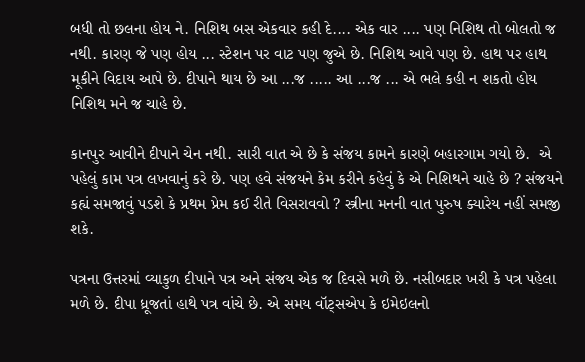બધી તો છલના હોય ને. નિશિથ બસ એકવાર કહી દે.... એક વાર .... પણ નિશિથ તો બોલતો જ નથી. કારણ જે પણ હોય ... સ્ટેશન પર વાટ પણ જુએ છે. નિશિથ આવે પણ છે. હાથ પર હાથ મૂકીને વિદાય આપે છે. દીપાને થાય છે આ ...જ ..... આ ...જ ... એ ભલે કહી ન શકતો હોય નિશિથ મને જ ચાહે છે.

કાનપુર આવીને દીપાને ચેન નથી. સારી વાત એ છે કે સંજય કામને કારણે બહારગામ ગયો છે.  એ પહેલું કામ પત્ર લખવાનું કરે છે. પણ હવે સંજયને કેમ કરીને કહેવું કે એ નિશિથને ચાહે છે ? સંજયને કહ્યં સમજાવું પડશે કે પ્રથમ પ્રેમ કઈ રીતે વિસરાવવો ? સ્ત્રીના મનની વાત પુરુષ ક્યારેય નહીં સમજી શકે.

પત્રના ઉત્તરમાં વ્યાકુળ દીપાને પત્ર અને સંજય એક જ દિવસે મળે છે. નસીબદાર ખરી કે પત્ર પહેલા મળે છે. દીપા ધ્રૂજતાં હાથે પત્ર વાંચે છે. એ સમય વૉટ્સએપ કે ઇમેઇલનો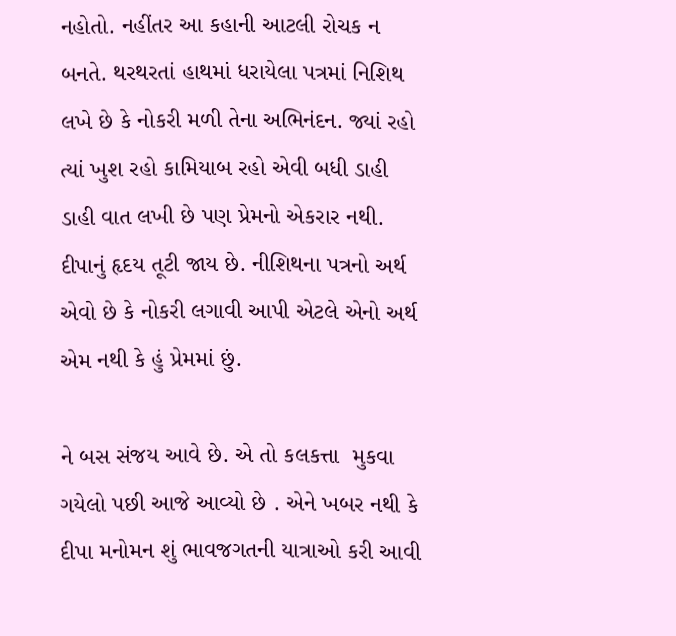નહોતો. નહીંતર આ કહાની આટલી રોચક ન બનતે. થરથરતાં હાથમાં ધરાયેલા પત્રમાં નિશિથ લખે છે કે નોકરી મળી તેના અભિનંદન. જ્યાં રહો ત્યાં ખુશ રહો કામિયાબ રહો એવી બધી ડાહી ડાહી વાત લખી છે પણ પ્રેમનો એકરાર નથી. દીપાનું હૃદય તૂટી જાય છે. નીશિથના પત્રનો અર્થ એવો છે કે નોકરી લગાવી આપી એટલે એનો અર્થ એમ નથી કે હું પ્રેમમાં છું.

ને બસ સંજય આવે છે. એ તો કલકત્તા  મુકવા ગયેલો પછી આજે આવ્યો છે . એને ખબર નથી કે દીપા મનોમન શું ભાવજગતની યાત્રાઓ કરી આવી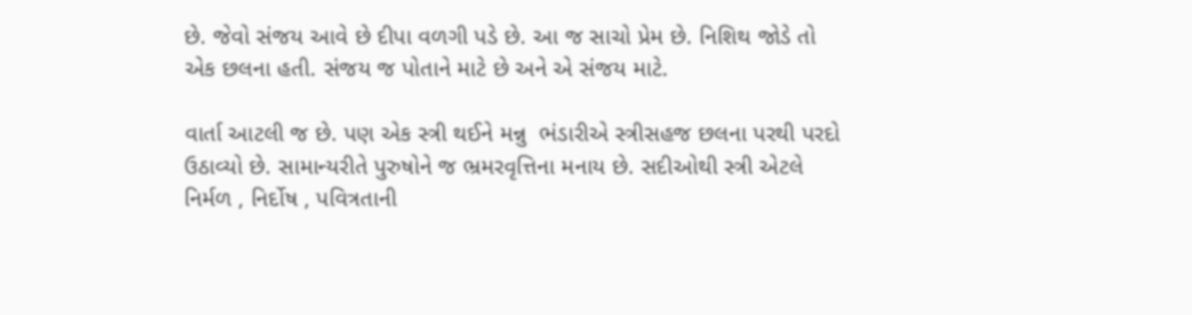છે. જેવો સંજય આવે છે દીપા વળગી પડે છે. આ જ સાચો પ્રેમ છે. નિશિથ જોડે તો એક છલના હતી. સંજય જ પોતાને માટે છે અને એ સંજય માટે.

વાર્તા આટલી જ છે. પણ એક સ્ત્રી થઈને મન્નુ  ભંડારીએ સ્ત્રીસહજ છલના પરથી પરદો ઉઠાવ્યો છે. સામાન્યરીતે પુરુષોને જ ભ્રમરવૃત્તિના મનાય છે. સદીઓથી સ્ત્રી એટલે નિર્મળ , નિર્દોષ , પવિત્રતાની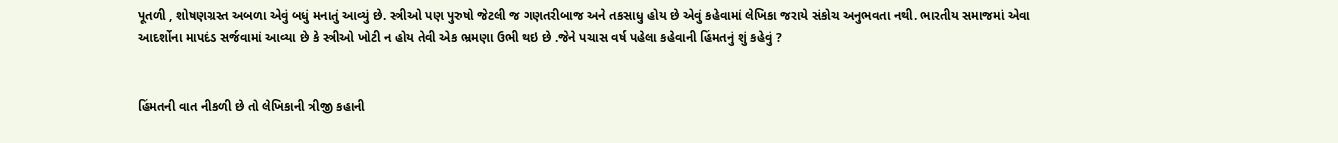પૂતળી , શોષણગ્રસ્ત અબળા એવું બધું મનાતું આવ્યું છે. સ્ત્રીઓ પણ પુરુષો જેટલી જ ગણતરીબાજ અને તકસાધુ હોય છે એવું કહેવામાં લેખિકા જરાયે સંકોચ અનુભવતા નથી. ભારતીય સમાજમાં એવા આદર્શોના માપદંડ સર્જવામાં આવ્યા છે કે સ્ત્રીઓ ખોટી ન હોય તેવી એક ભ્રમણા ઉભી થઇ છે .જેને પચાસ વર્ષ પહેલા કહેવાની હિંમતનું શું કહેવું ?


હિંમતની વાત નીકળી છે તો લેખિકાની ત્રીજી કહાની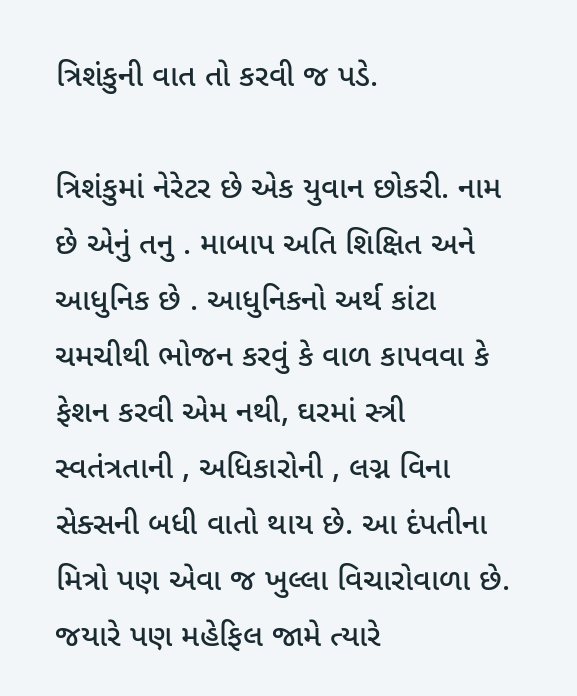ત્રિશંકુની વાત તો કરવી જ પડે.

ત્રિશંકુમાં નેરેટર છે એક યુવાન છોકરી. નામ છે એનું તનુ . માબાપ અતિ શિક્ષિત અને આધુનિક છે . આધુનિકનો અર્થ કાંટા ચમચીથી ભોજન કરવું કે વાળ કાપવવા કે ફેશન કરવી એમ નથી, ઘરમાં સ્ત્રી સ્વતંત્રતાની , અધિકારોની , લગ્ન વિના સેક્સની બધી વાતો થાય છે. આ દંપતીના મિત્રો પણ એવા જ ખુલ્લા વિચારોવાળા છે. જયારે પણ મહેફિલ જામે ત્યારે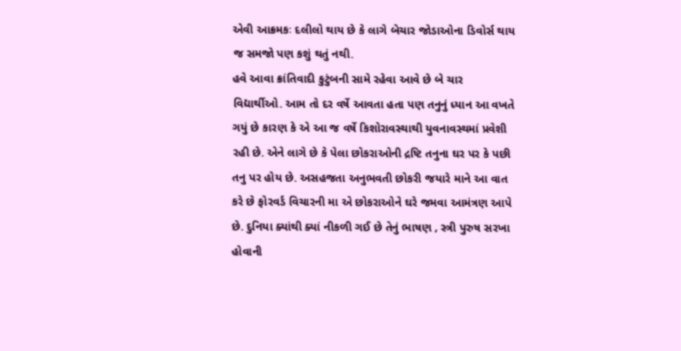એવી આક્રમકઃ દલીલો થાય છે કે લાગે બેચાર જોડાઓના ડિવોર્સ થાય જ સમજો પણ કશું થતું નથી.
હવે આવા ક્રાંતિવાદી કુટુંબની સામે રહેવા આવે છે બે ચાર વિદ્યાર્થીઓ. આમ તો દર વર્ષે આવતા હતા પણ તનુનું ધ્યાન આ વખતે ગયું છે કારણ કે એ આ જ વર્ષે કિશોરાવસ્થાથી યુવનાવસ્થમાં પ્રવેશી રહી છે. એને લાગે છે કે પેલા છોકરાઓની દ્રષ્ટિ તનુના ઘર પર કે પછી તનુ પર હોય છે. અસહજતા અનુભવતી છોકરી જયારે માને આ વાત કરે છે ફોરવર્ડ વિચારની મા એ છોકરાઓને ઘરે જમવા આમંત્રણ આપે છે. દુનિયા ક્યાંથી ક્યાં નીકળી ગઈ છે તેનું ભાષણ , સ્ત્રી પુરુષ સરખા હોવાની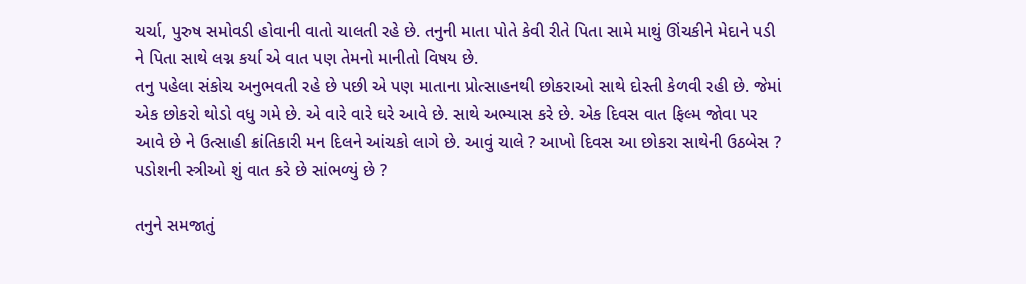ચર્ચા, પુરુષ સમોવડી હોવાની વાતો ચાલતી રહે છે. તનુની માતા પોતે કેવી રીતે પિતા સામે માથું ઊંચકીને મેદાને પડી ને પિતા સાથે લગ્ન કર્યા એ વાત પણ તેમનો માનીતો વિષય છે.
તનુ પહેલા સંકોચ અનુભવતી રહે છે પછી એ પણ માતાના પ્રોત્સાહનથી છોકરાઓ સાથે દોસ્તી કેળવી રહી છે. જેમાં એક છોકરો થોડો વધુ ગમે છે. એ વારે વારે ઘરે આવે છે. સાથે અભ્યાસ કરે છે. એક દિવસ વાત ફિલ્મ જોવા પર આવે છે ને ઉત્સાહી ક્રાંતિકારી મન દિલને આંચકો લાગે છે. આવું ચાલે ? આખો દિવસ આ છોકરા સાથેની ઉઠબેસ ? પડોશની સ્ત્રીઓ શું વાત કરે છે સાંભળ્યું છે ?

તનુને સમજાતું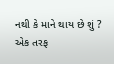નથી કે માને થાય છે શું ?
એક તરફ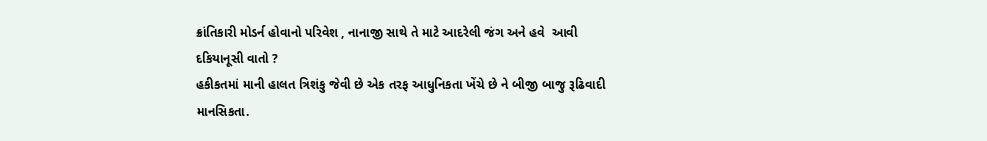ક્રાંતિકારી મોડર્ન હોવાનો પરિવેશ , નાનાજી સાથે તે માટે આદરેલી જંગ અને હવે  આવી દકિયાનૂસી વાતો ?
હકીકતમાં માની હાલત ત્રિશંકુ જેવી છે એક તરફ આધુનિકતા ખેંચે છે ને બીજી બાજુ રૂઢિવાદી માનસિકતા.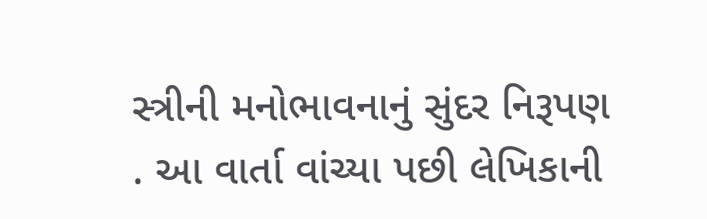સ્ત્રીની મનોભાવનાનું સુંદર નિરૂપણ . આ વાર્તા વાંચ્યા પછી લેખિકાની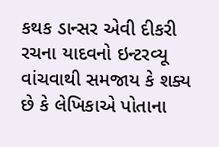કથક ડાન્સર એવી દીકરી રચના યાદવનો ઇન્ટરવ્યૂ વાંચવાથી સમજાય કે શક્ય છે કે લેખિકાએ પોતાના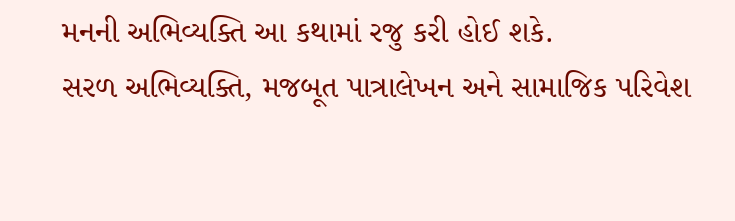મનની અભિવ્યક્તિ આ કથામાં રજુ કરી હોઈ શકે.
સરળ અભિવ્યક્તિ, મજબૂત પાત્રાલેખન અને સામાજિક પરિવેશ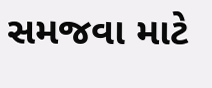સમજવા માટે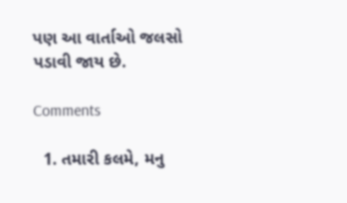પણ આ વાર્તાઓ જલસો પડાવી જાય છે.

Comments

  1. તમારી કલમે, મનુ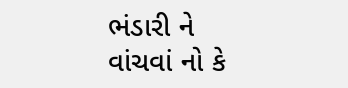ભંડારી ને વાંચવાં નો કે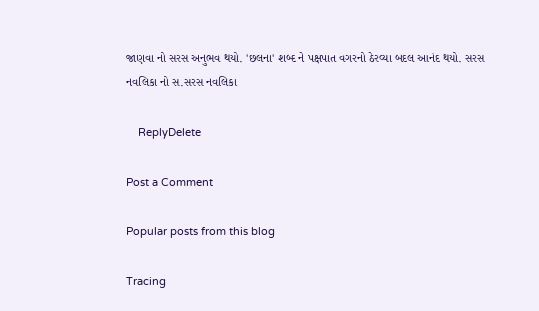જાણવા નો સરસ અનુભવ થયો. 'છલના' શબ્દ ને પક્ષપાત વગરનો ઠેરવ્યા બદલ આનંદ થયો. સરસ નવલિકા નો સ.સરસ નવલિકા

    ReplyDelete

Post a Comment

Popular posts from this blog

Tracing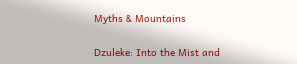Myths & Mountains

Dzuleke: Into the Mist and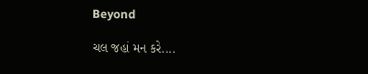Beyond

ચલ જહાં મન કરે....